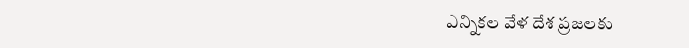ఎన్నికల వేళ దేశ ప్రజలకు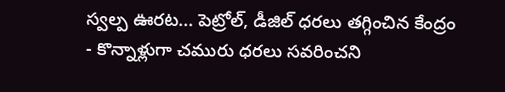స్వల్ప ఊరట... పెట్రోల్, డీజిల్ ధరలు తగ్గించిన కేంద్రం
- కొన్నాళ్లుగా చమురు ధరలు సవరించని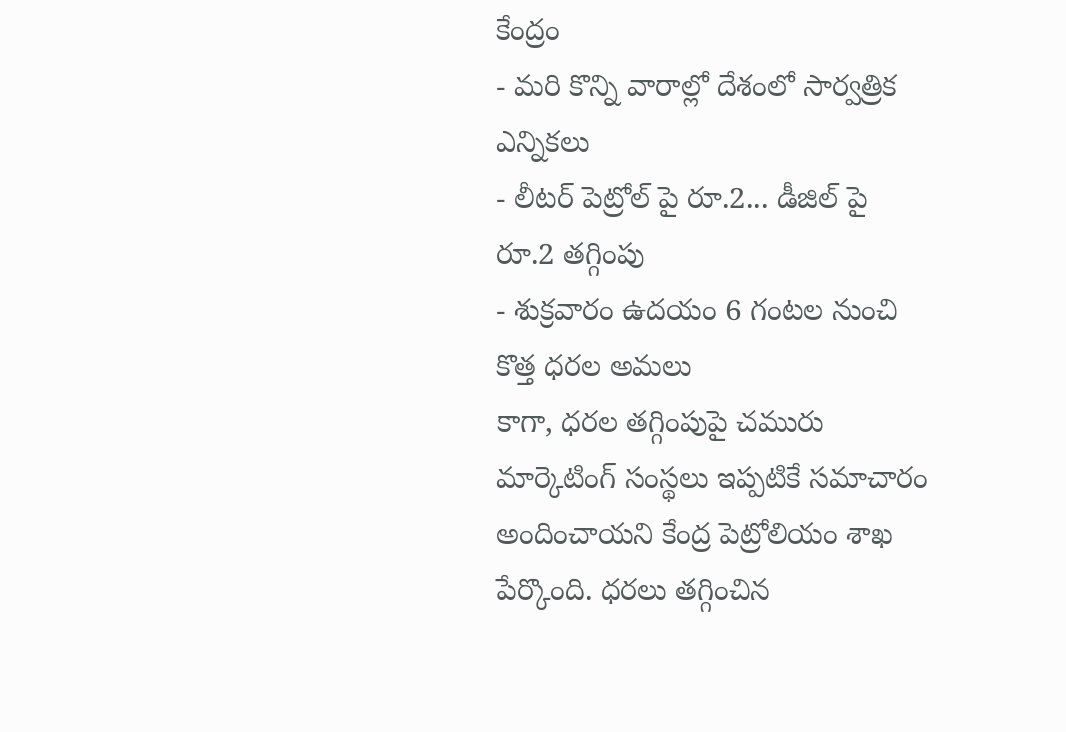కేంద్రం
- మరి కొన్ని వారాల్లో దేశంలో సార్వత్రిక ఎన్నికలు
- లీటర్ పెట్రోల్ పై రూ.2... డీజిల్ పై రూ.2 తగ్గింపు
- శుక్రవారం ఉదయం 6 గంటల నుంచి కొత్త ధరల అమలు
కాగా, ధరల తగ్గింపుపై చమురు మార్కెటింగ్ సంస్థలు ఇప్పటికే సమాచారం అందించాయని కేంద్ర పెట్రోలియం శాఖ పేర్కొంది. ధరలు తగ్గించిన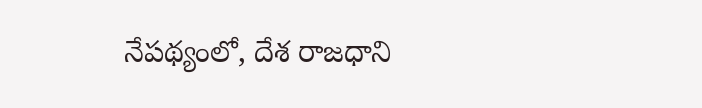నేపథ్యంలో, దేశ రాజధాని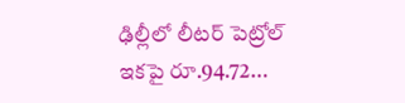ఢిల్లీలో లీటర్ పెట్రోల్ ఇకపై రూ.94.72...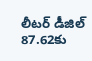లీటర్ డీజిల్ 87.62కు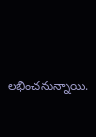లభించనున్నాయి.